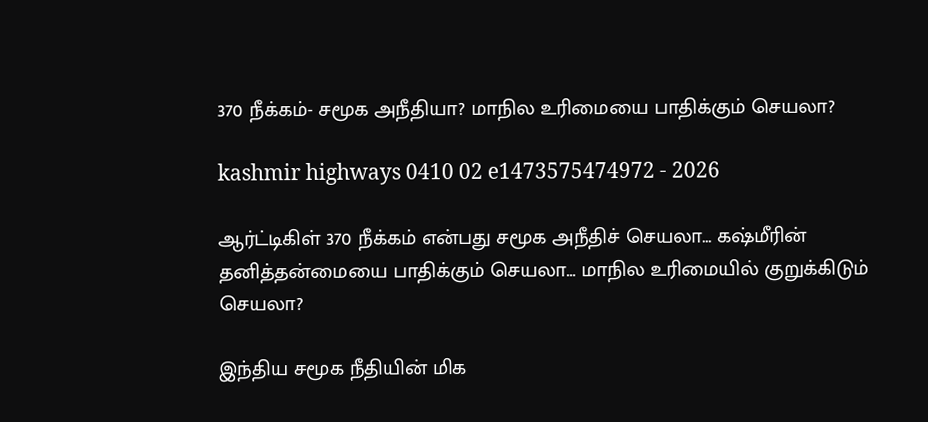370 நீக்கம்- சமூக அநீதியா? மாநில உரிமையை பாதிக்கும் செயலா?

kashmir highways 0410 02 e1473575474972 - 2026

ஆர்ட்டிகிள் 370 நீக்கம் என்பது சமூக அநீதிச் செயலா… கஷ்மீரின் தனித்தன்மையை பாதிக்கும் செயலா… மாநில உரிமையில் குறுக்கிடும் செயலா?

இந்திய சமூக நீதியின் மிக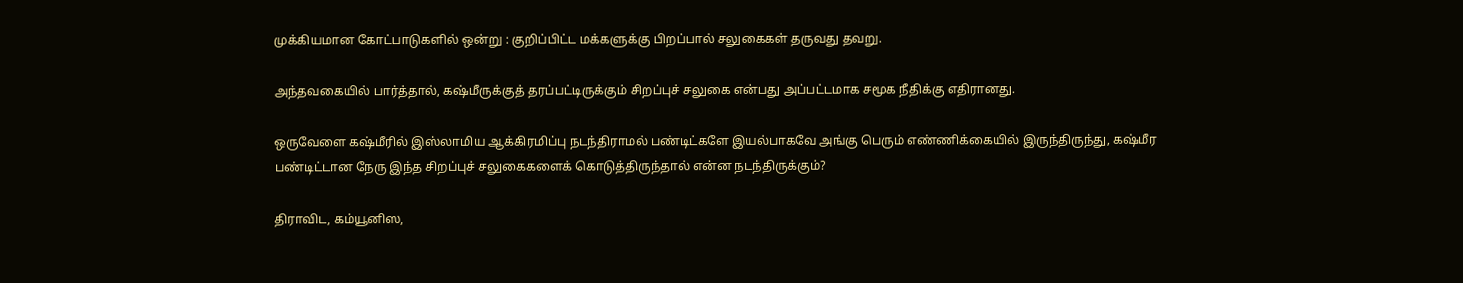முக்கியமான கோட்பாடுகளில் ஒன்று : குறிப்பிட்ட மக்களுக்கு பிறப்பால் சலுகைகள் தருவது தவறு.

அந்தவகையில் பார்த்தால், கஷ்மீருக்குத் தரப்பட்டிருக்கும் சிறப்புச் சலுகை என்பது அப்பட்டமாக சமூக நீதிக்கு எதிரானது.

ஒருவேளை கஷ்மீரில் இஸ்லாமிய ஆக்கிரமிப்பு நடந்திராமல் பண்டிட்களே இயல்பாகவே அங்கு பெரும் எண்ணிக்கையில் இருந்திருந்து, கஷ்மீர பண்டிட்டான நேரு இந்த சிறப்புச் சலுகைகளைக் கொடுத்திருந்தால் என்ன நடந்திருக்கும்?

திராவிட, கம்யூனிஸ,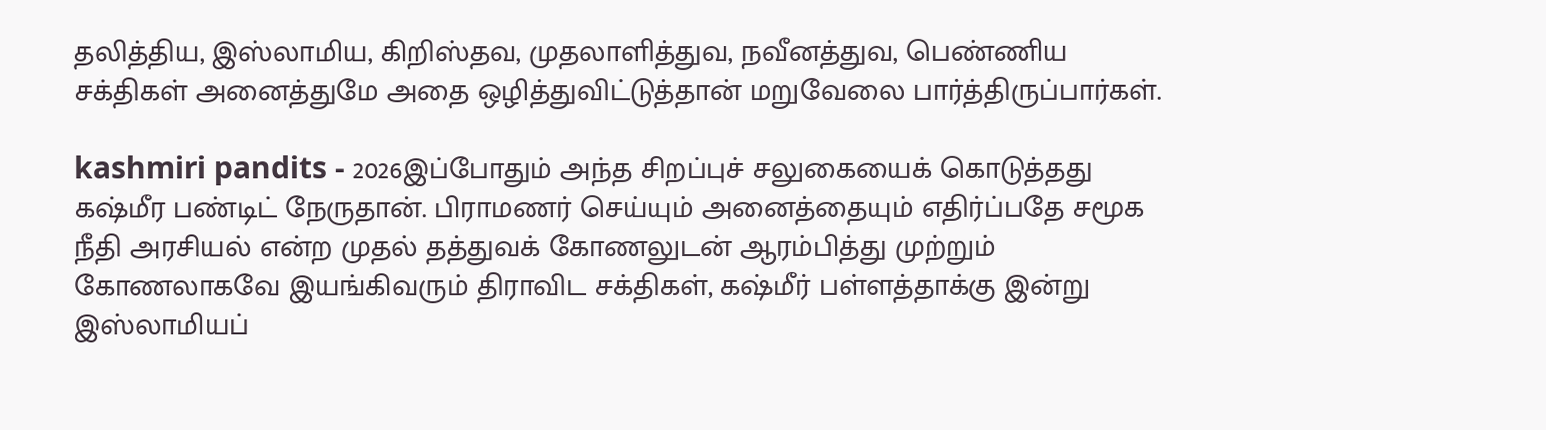தலித்திய, இஸ்லாமிய, கிறிஸ்தவ, முதலாளித்துவ, நவீனத்துவ, பெண்ணிய சக்திகள் அனைத்துமே அதை ஒழித்துவிட்டுத்தான் மறுவேலை பார்த்திருப்பார்கள்.

kashmiri pandits - 2026இப்போதும் அந்த சிறப்புச் சலுகையைக் கொடுத்தது கஷ்மீர பண்டிட் நேருதான். பிராமணர் செய்யும் அனைத்தையும் எதிர்ப்பதே சமூக நீதி அரசியல் என்ற முதல் தத்துவக் கோணலுடன் ஆரம்பித்து முற்றும் கோணலாகவே இயங்கிவரும் திராவிட சக்திகள், கஷ்மீர் பள்ளத்தாக்கு இன்று இஸ்லாமியப்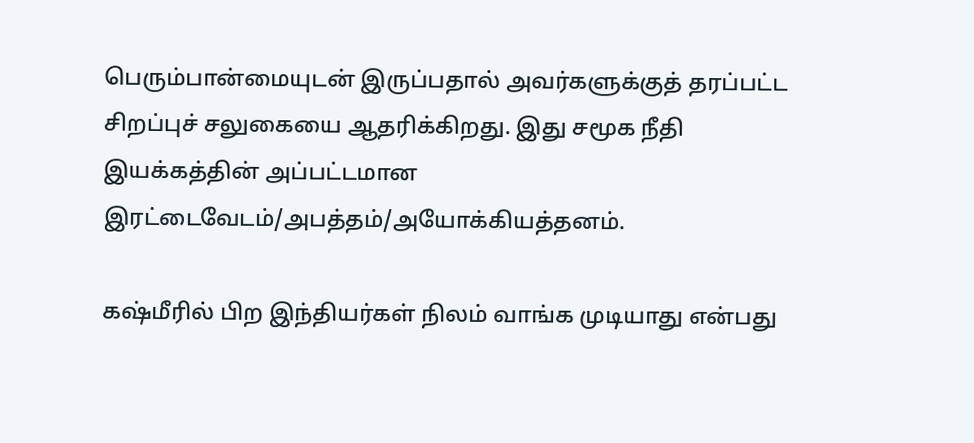பெரும்பான்மையுடன் இருப்பதால் அவர்களுக்குத் தரப்பட்ட சிறப்புச் சலுகையை ஆதரிக்கிறது. இது சமூக நீதி இயக்கத்தின் அப்பட்டமான இரட்டைவேடம்/அபத்தம்/அயோக்கியத்தனம்.

கஷ்மீரில் பிற இந்தியர்கள் நிலம் வாங்க முடியாது என்பது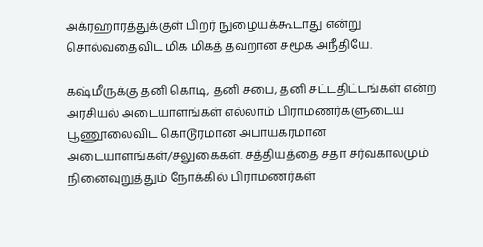அக்ரஹாரத்துக்குள் பிறர் நுழையக்கூடாது என்று சொல்வதைவிட மிக மிகத் தவறான சமூக அநீதியே.

கஷ்மீருக்கு தனி கொடி, தனி சபை, தனி சட்டதிட்டங்கள் என்ற அரசியல் அடையாளங்கள் எல்லாம் பிராமணர்களுடைய பூணூலைவிட கொடூரமான அபாயகரமான அடையாளங்கள்/சலுகைகள். சத்தியத்தை சதா சர்வகாலமும் நினைவுறுத்தும் நோக்கில் பிராமணர்கள்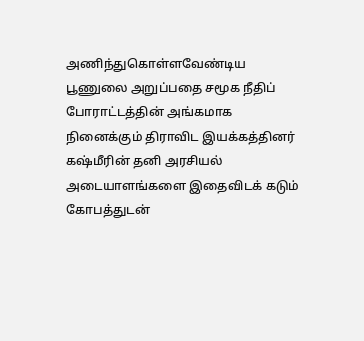அணிந்துகொள்ளவேண்டிய பூணுலை அறுப்பதை சமூக நீதிப் போராட்டத்தின் அங்கமாக நினைக்கும் திராவிட இயக்கத்தினர் கஷ்மீரின் தனி அரசியல் அடையாளங்களை இதைவிடக் கடும் கோபத்துடன்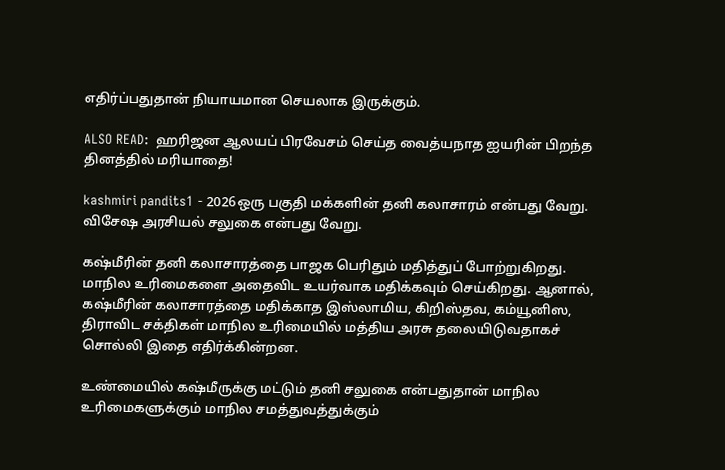எதிர்ப்பதுதான் நியாயமான செயலாக இருக்கும்.

ALSO READ:  ஹரிஜன ஆலயப் பிரவேசம் செய்த வைத்யநாத ஐயரின் பிறந்த தினத்தில் மரியாதை!

kashmiri pandits1 - 2026ஒரு பகுதி மக்களின் தனி கலாசாரம் என்பது வேறு. விசேஷ அரசியல் சலுகை என்பது வேறு.

கஷ்மீரின் தனி கலாசாரத்தை பாஜக பெரிதும் மதித்துப் போற்றுகிறது. மாநில உரிமைகளை அதைவிட உயர்வாக மதிக்கவும் செய்கிறது. ஆனால், கஷ்மீரின் கலாசாரத்தை மதிக்காத இஸ்லாமிய, கிறிஸ்தவ, கம்யூனிஸ, திராவிட சக்திகள் மாநில உரிமையில் மத்திய அரசு தலையிடுவதாகச் சொல்லி இதை எதிர்க்கின்றன.

உண்மையில் கஷ்மீருக்கு மட்டும் தனி சலுகை என்பதுதான் மாநில உரிமைகளுக்கும் மாநில சமத்துவத்துக்கும்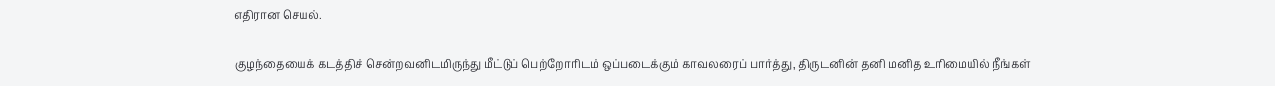எதிரான செயல்.

குழந்தையைக் கடத்திச் சென்றவனிடமிருந்து மீட்டுப் பெற்றோரிடம் ஒப்படைக்கும் காவலரைப் பார்த்து, திருடனின் தனி மனித உரிமையில் நீங்கள்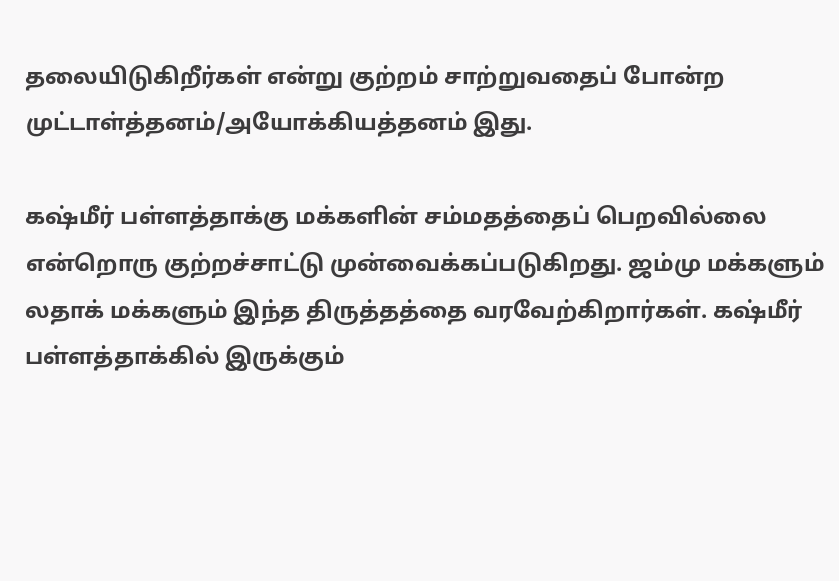தலையிடுகிறீர்கள் என்று குற்றம் சாற்றுவதைப் போன்ற முட்டாள்த்தனம்/அயோக்கியத்தனம் இது.

கஷ்மீர் பள்ளத்தாக்கு மக்களின் சம்மதத்தைப் பெறவில்லை என்றொரு குற்றச்சாட்டு முன்வைக்கப்படுகிறது. ஜம்மு மக்களும் லதாக் மக்களும் இந்த திருத்தத்தை வரவேற்கிறார்கள். கஷ்மீர் பள்ளத்தாக்கில் இருக்கும்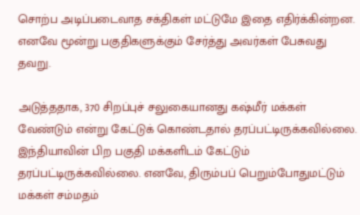சொற்ப அடிப்படைவாத சக்திகள் மட்டுமே இதை எதிர்க்கின்றன. எனவே மூன்று பகுதிகளுக்கும் சேர்த்து அவர்கள் பேசுவது தவறு.

அடுத்ததாக, 370 சிறப்புச் சலுகையானது கஷ்மீர் மக்கள் வேண்டும் என்று கேட்டுக் கொண்டதால் தரப்பட்டிருக்கவில்லை. இந்தியாவின் பிற பகுதி மக்களிடம் கேட்டும் தரப்பட்டிருக்கவில்லை. எனவே, திரும்பப் பெறும்போதுமட்டும் மக்கள் சம்மதம்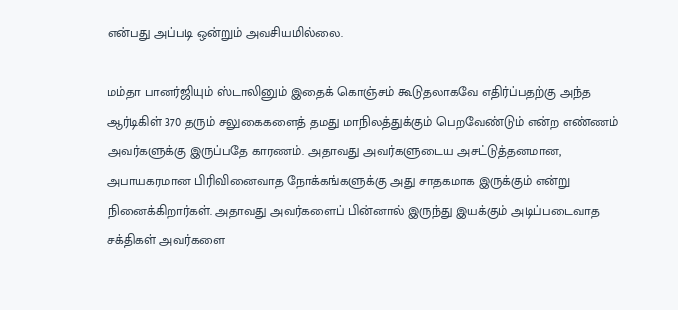என்பது அப்படி ஒன்றும் அவசியமில்லை.

மம்தா பானர்ஜியும் ஸ்டாலினும் இதைக் கொஞ்சம் கூடுதலாகவே எதிர்ப்பதற்கு அந்த ஆர்டிகிள் 370 தரும் சலுகைகளைத் தமது மாநிலத்துக்கும் பெறவேண்டும் என்ற எண்ணம் அவர்களுக்கு இருப்பதே காரணம். அதாவது அவர்களுடைய அசட்டுத்தனமான, அபாயகரமான பிரிவினைவாத நோக்கங்களுக்கு அது சாதகமாக இருக்கும் என்று நினைக்கிறார்கள். அதாவது அவர்களைப் பின்னால் இருந்து இயக்கும் அடிப்படைவாத சக்திகள் அவர்களை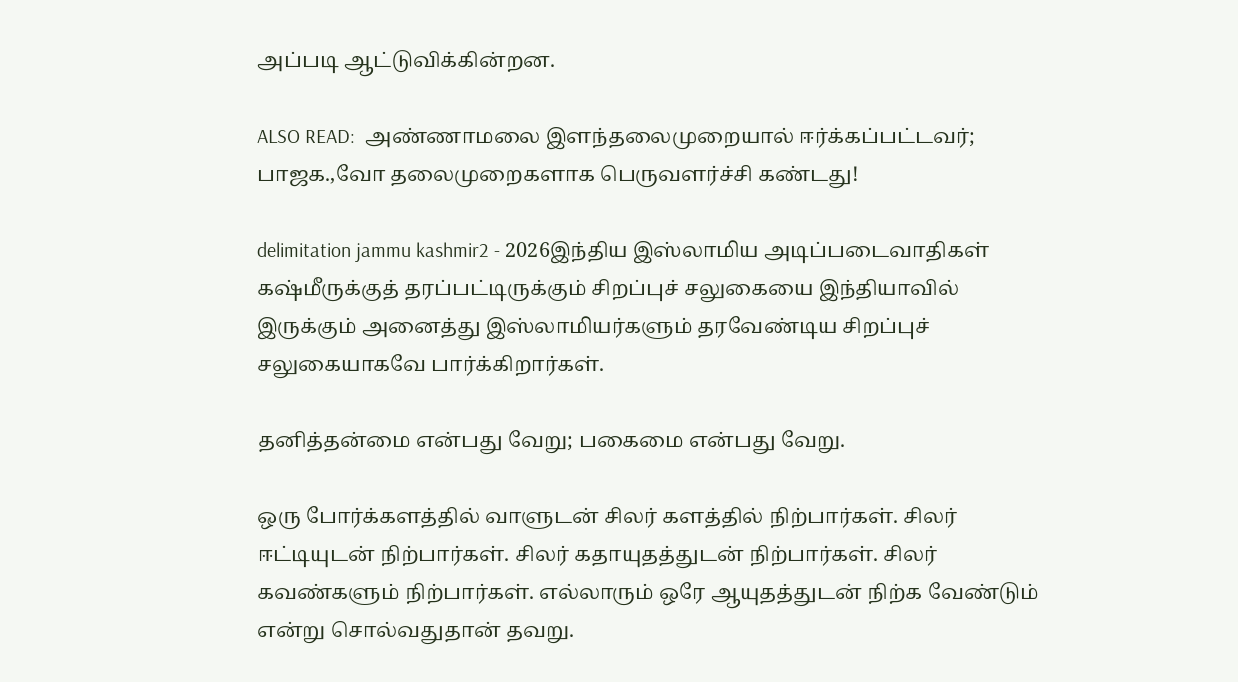அப்படி ஆட்டுவிக்கின்றன.

ALSO READ:  அண்ணாமலை இளந்தலைமுறையால் ஈர்க்கப்பட்டவர்; பாஜக.,வோ தலைமுறைகளாக பெருவளர்ச்சி கண்டது!

delimitation jammu kashmir2 - 2026இந்திய இஸ்லாமிய அடிப்படைவாதிகள் கஷ்மீருக்குத் தரப்பட்டிருக்கும் சிறப்புச் சலுகையை இந்தியாவில் இருக்கும் அனைத்து இஸ்லாமியர்களும் தரவேண்டிய சிறப்புச் சலுகையாகவே பார்க்கிறார்கள்.

தனித்தன்மை என்பது வேறு; பகைமை என்பது வேறு.

ஒரு போர்க்களத்தில் வாளுடன் சிலர் களத்தில் நிற்பார்கள். சிலர் ஈட்டியுடன் நிற்பார்கள். சிலர் கதாயுதத்துடன் நிற்பார்கள். சிலர் கவண்களும் நிற்பார்கள். எல்லாரும் ஒரே ஆயுதத்துடன் நிற்க வேண்டும் என்று சொல்வதுதான் தவறு.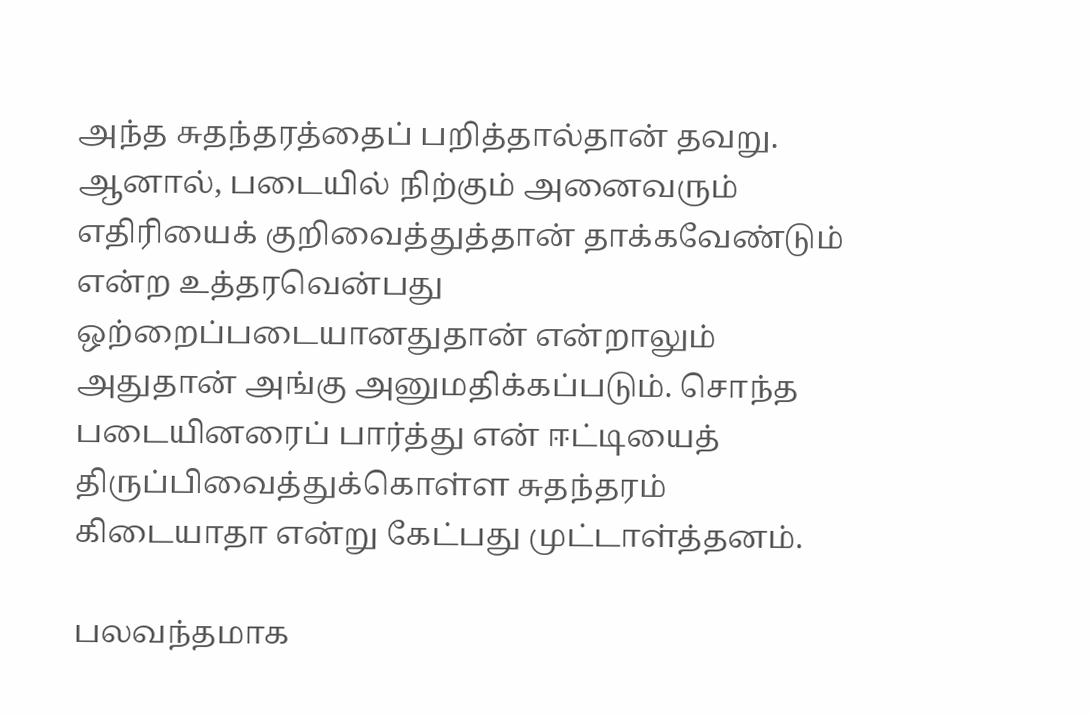அந்த சுதந்தரத்தைப் பறித்தால்தான் தவறு. ஆனால், படையில் நிற்கும் அனைவரும் எதிரியைக் குறிவைத்துத்தான் தாக்கவேண்டும் என்ற உத்தரவென்பது ஒற்றைப்படையானதுதான் என்றாலும் அதுதான் அங்கு அனுமதிக்கப்படும். சொந்த படையினரைப் பார்த்து என் ஈட்டியைத் திருப்பிவைத்துக்கொள்ள சுதந்தரம் கிடையாதா என்று கேட்பது முட்டாள்த்தனம்.

பலவந்தமாக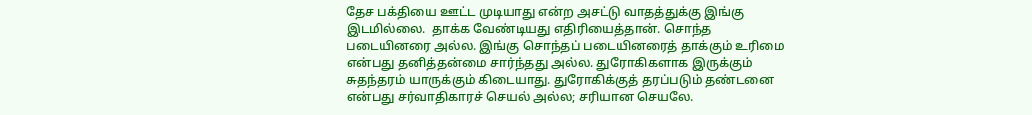தேச பக்தியை ஊட்ட முடியாது என்ற அசட்டு வாதத்துக்கு இங்கு இடமில்லை.  தாக்க வேண்டியது எதிரியைத்தான். சொந்த படையினரை அல்ல. இங்கு சொந்தப் படையினரைத் தாக்கும் உரிமை என்பது தனித்தன்மை சார்ந்தது அல்ல. துரோகிகளாக இருக்கும் சுதந்தரம் யாருக்கும் கிடையாது. துரோகிக்குத் தரப்படும் தண்டனை என்பது சர்வாதிகாரச் செயல் அல்ல; சரியான செயலே.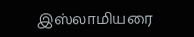இஸ்லாமியரை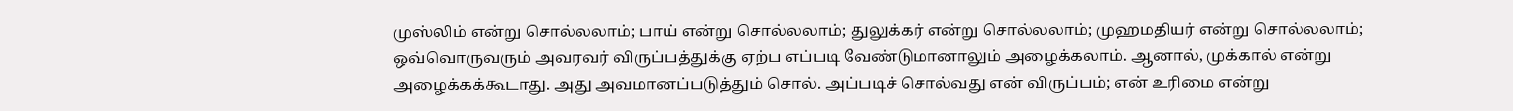முஸ்லிம் என்று சொல்லலாம்; பாய் என்று சொல்லலாம்; துலுக்கர் என்று சொல்லலாம்; முஹமதியர் என்று சொல்லலாம்; ஒவ்வொருவரும் அவரவர் விருப்பத்துக்கு ஏற்ப எப்படி வேண்டுமானாலும் அழைக்கலாம். ஆனால், முக்கால் என்று அழைக்கக்கூடாது. அது அவமானப்படுத்தும் சொல். அப்படிச் சொல்வது என் விருப்பம்; என் உரிமை என்று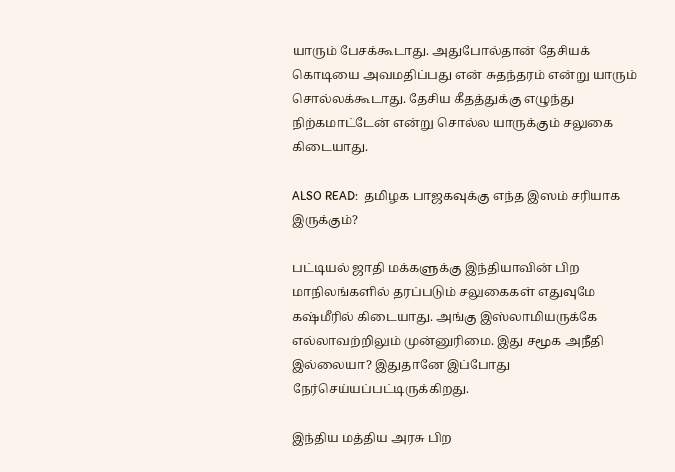யாரும் பேசக்கூடாது. அதுபோல்தான் தேசியக் கொடியை அவமதிப்பது என் சுதந்தரம் என்று யாரும் சொல்லக்கூடாது. தேசிய கீதத்துக்கு எழுந்து நிற்கமாட்டேன் என்று சொல்ல யாருக்கும் சலுகை கிடையாது.

ALSO READ:  தமிழக பாஜகவுக்கு எந்த இஸம் சரியாக இருக்கும்?

பட்டியல் ஜாதி மக்களுக்கு இந்தியாவின் பிற மாநிலங்களில் தரப்படும் சலுகைகள் எதுவுமே கஷ்மீரில் கிடையாது. அங்கு இஸ்லாமியருக்கே எல்லாவற்றிலும் முன்னுரிமை. இது சமூக அநீதி இல்லையா? இதுதானே இப்போது நேர்செய்யப்பட்டிருக்கிறது.

இந்திய மத்திய அரசு பிற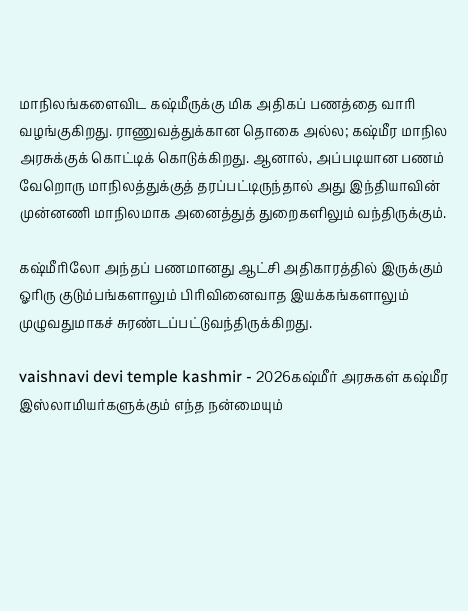மாநிலங்களைவிட கஷ்மீருக்கு மிக அதிகப் பணத்தை வாரி வழங்குகிறது. ராணுவத்துக்கான தொகை அல்ல; கஷ்மீர மாநில அரசுக்குக் கொட்டிக் கொடுக்கிறது. ஆனால், அப்படியான பணம் வேறொரு மாநிலத்துக்குத் தரப்பட்டிருந்தால் அது இந்தியாவின் முன்னணி மாநிலமாக அனைத்துத் துறைகளிலும் வந்திருக்கும்.

கஷ்மீரிலோ அந்தப் பணமானது ஆட்சி அதிகாரத்தில் இருக்கும் ஓரிரு குடும்பங்களாலும் பிரிவினைவாத இயக்கங்களாலும் முழுவதுமாகச் சுரண்டப்பட்டுவந்திருக்கிறது.

vaishnavi devi temple kashmir - 2026கஷ்மீர் அரசுகள் கஷ்மீர இஸ்லாமியர்களுக்கும் எந்த நன்மையும்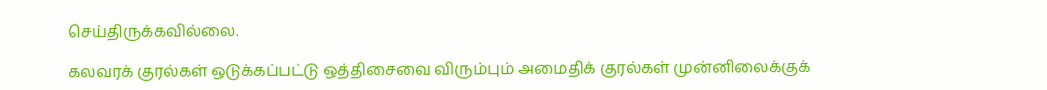செய்திருக்கவில்லை.

கலவரக் குரல்கள் ஒடுக்கப்பட்டு ஒத்திசைவை விரும்பும் அமைதிக் குரல்கள் முன்னிலைக்குக்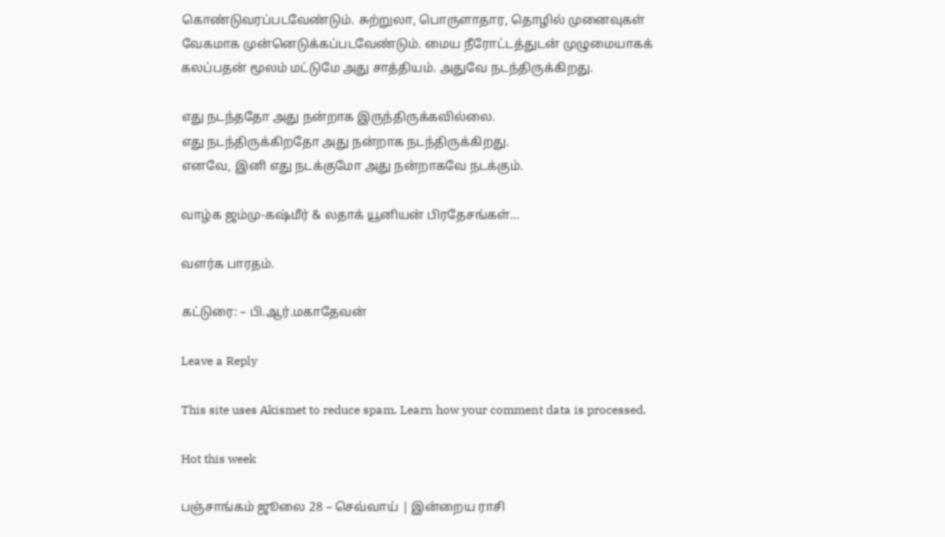கொண்டுவரப்படவேண்டும். சுற்றுலா, பொருளாதார, தொழில் முனைவுகள் வேகமாக முன்னெடுக்கப்படவேண்டும். மைய நீரோட்டத்துடன் முழுமையாகக் கலப்பதன் மூலம் மட்டுமே அது சாத்தியம். அதுவே நடந்திருக்கிறது.

எது நடந்ததோ அது நன்றாக இருந்திருக்கவில்லை.
எது நடந்திருக்கிறதோ அது நன்றாக நடந்திருக்கிறது.
எனவே, இனி எது நடக்குமோ அது நன்றாகவே நடக்கும்.

வாழ்க ஜம்மு-கஷ்மீர் & லதாக் யூனியன் பிரதேசங்கள்…

வளர்க பாரதம்.

கட்டுரை: – பி.ஆர்.மகாதேவன்

Leave a Reply

This site uses Akismet to reduce spam. Learn how your comment data is processed.

Hot this week

பஞ்சாங்கம் ஜூலை 28 – செவ்வாய் | இன்றைய ராசி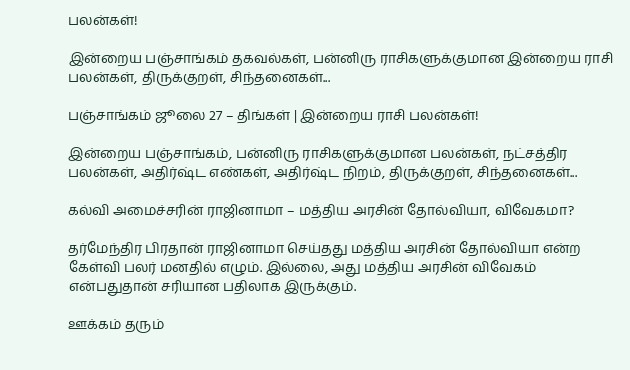பலன்கள்!

இன்றைய பஞ்சாங்கம் தகவல்கள், பன்னிரு ராசிகளுக்குமான இன்றைய ராசி பலன்கள், திருக்குறள், சிந்தனைகள்...

பஞ்சாங்கம் ஜூலை 27 – திங்கள் | இன்றைய ராசி பலன்கள்!

இன்றைய பஞ்சாங்கம், பன்னிரு ராசிகளுக்குமான பலன்கள், நட்சத்திர பலன்கள், அதிர்ஷ்ட எண்கள், அதிர்ஷ்ட நிறம், திருக்குறள், சிந்தனைகள்...

கல்வி அமைச்சரின் ராஜினாமா – மத்திய அரசின் தோல்வியா, விவேகமா?

தர்மேந்திர பிரதான் ராஜினாமா செய்தது மத்திய அரசின் தோல்வியா என்ற கேள்வி பலர் மனதில் எழும். இல்லை, அது மத்திய அரசின் விவேகம் என்பதுதான் சரியான பதிலாக இருக்கும்.

ஊக்கம் தரும்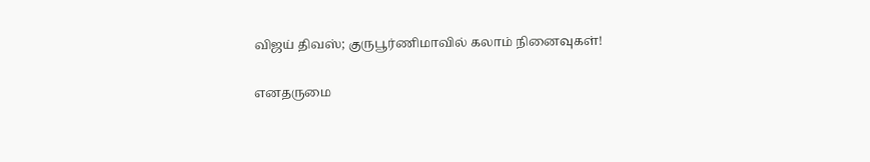விஜய் திவஸ்; குருபூர்ணிமாவில் கலாம் நினைவுகள்!

எனதருமை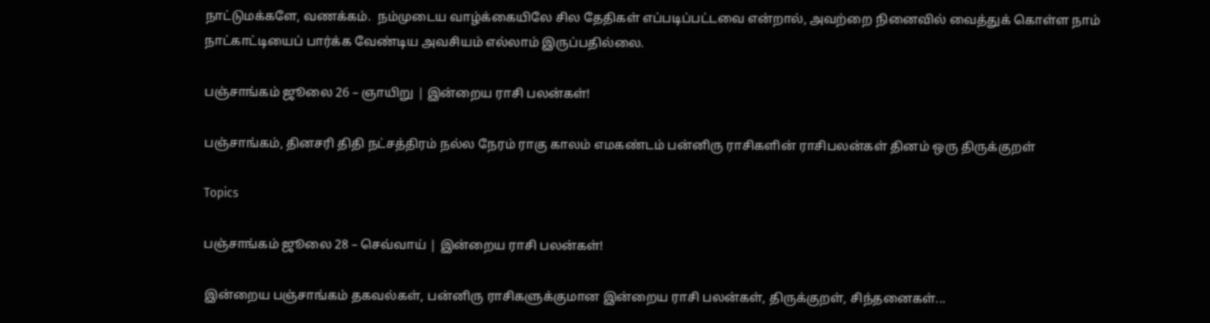நாட்டுமக்களே, வணக்கம்.  நம்முடைய வாழ்க்கையிலே சில தேதிகள் எப்படிப்பட்டவை என்றால், அவற்றை நினைவில் வைத்துக் கொள்ள நாம் நாட்காட்டியைப் பார்க்க வேண்டிய அவசியம் எல்லாம் இருப்பதில்லை.

பஞ்சாங்கம் ஜூலை 26 – ஞாயிறு | இன்றைய ராசி பலன்கள்!

பஞ்சாங்கம், தினசரி திதி நட்சத்திரம் நல்ல நேரம் ராகு காலம் எமகண்டம் பன்னிரு ராசிகளின் ராசிபலன்கள் தினம் ஒரு திருக்குறள்

Topics

பஞ்சாங்கம் ஜூலை 28 – செவ்வாய் | இன்றைய ராசி பலன்கள்!

இன்றைய பஞ்சாங்கம் தகவல்கள், பன்னிரு ராசிகளுக்குமான இன்றைய ராசி பலன்கள், திருக்குறள், சிந்தனைகள்...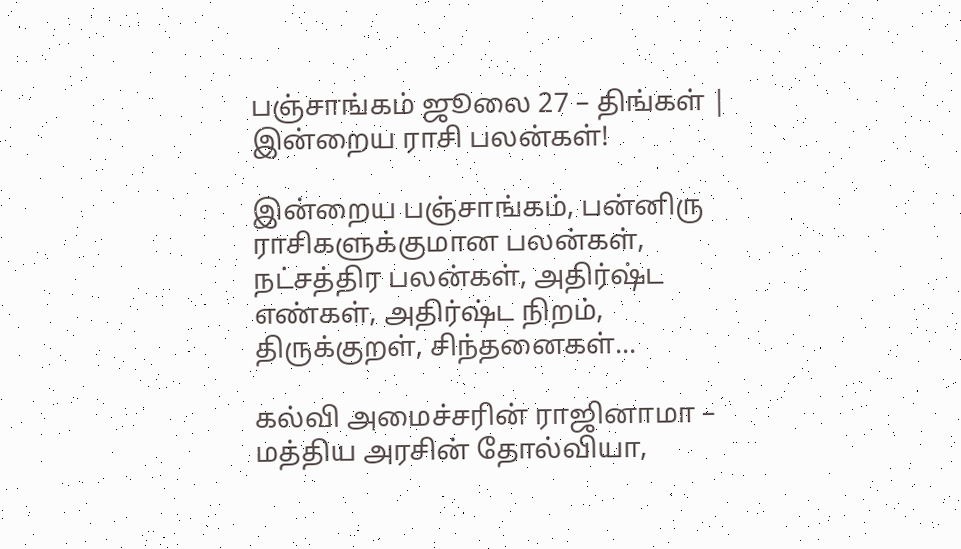பஞ்சாங்கம் ஜூலை 27 – திங்கள் | இன்றைய ராசி பலன்கள்!

இன்றைய பஞ்சாங்கம், பன்னிரு ராசிகளுக்குமான பலன்கள், நட்சத்திர பலன்கள், அதிர்ஷ்ட எண்கள், அதிர்ஷ்ட நிறம், திருக்குறள், சிந்தனைகள்...

கல்வி அமைச்சரின் ராஜினாமா – மத்திய அரசின் தோல்வியா,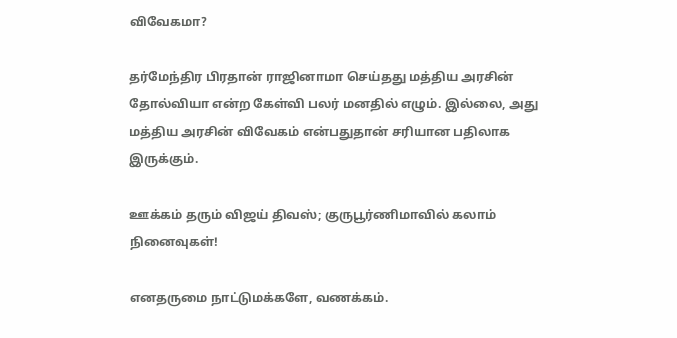விவேகமா?

தர்மேந்திர பிரதான் ராஜினாமா செய்தது மத்திய அரசின் தோல்வியா என்ற கேள்வி பலர் மனதில் எழும். இல்லை, அது மத்திய அரசின் விவேகம் என்பதுதான் சரியான பதிலாக இருக்கும்.

ஊக்கம் தரும் விஜய் திவஸ்; குருபூர்ணிமாவில் கலாம் நினைவுகள்!

எனதருமை நாட்டுமக்களே, வணக்கம்.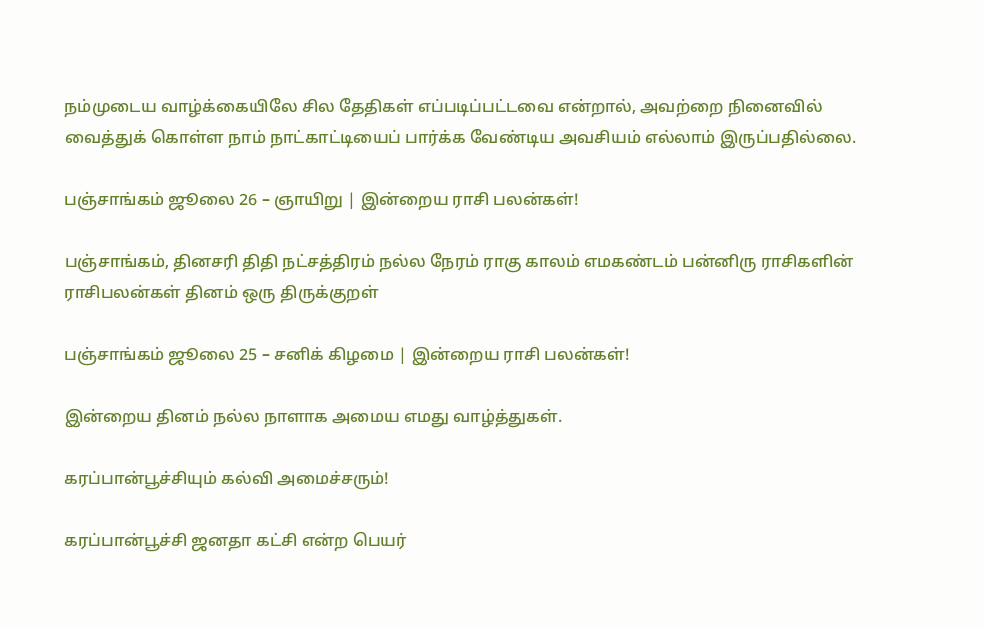நம்முடைய வாழ்க்கையிலே சில தேதிகள் எப்படிப்பட்டவை என்றால், அவற்றை நினைவில் வைத்துக் கொள்ள நாம் நாட்காட்டியைப் பார்க்க வேண்டிய அவசியம் எல்லாம் இருப்பதில்லை.

பஞ்சாங்கம் ஜூலை 26 – ஞாயிறு | இன்றைய ராசி பலன்கள்!

பஞ்சாங்கம், தினசரி திதி நட்சத்திரம் நல்ல நேரம் ராகு காலம் எமகண்டம் பன்னிரு ராசிகளின் ராசிபலன்கள் தினம் ஒரு திருக்குறள்

பஞ்சாங்கம் ஜூலை 25 – சனிக் கிழமை | இன்றைய ராசி பலன்கள்!

இன்றைய தினம் நல்ல நாளாக அமைய எமது வாழ்த்துகள்.

கரப்பான்பூச்சியும் கல்வி அமைச்சரும்!

கரப்பான்பூச்சி ஜனதா கட்சி என்ற பெயர்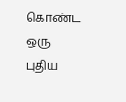கொண்ட ஒரு புதிய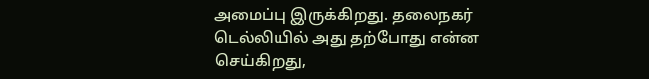அமைப்பு இருக்கிறது. தலைநகர் டெல்லியில் அது தற்போது என்ன செய்கிறது,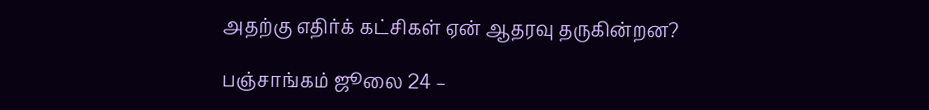அதற்கு எதிர்க் கட்சிகள் ஏன் ஆதரவு தருகின்றன?

பஞ்சாங்கம் ஜூலை 24 –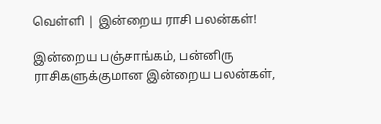வெள்ளி | இன்றைய ராசி பலன்கள்!

இன்றைய பஞ்சாங்கம், பன்னிரு ராசிகளுக்குமான இன்றைய பலன்கள்,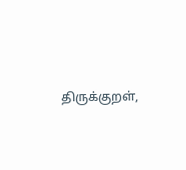திருக்குறள்,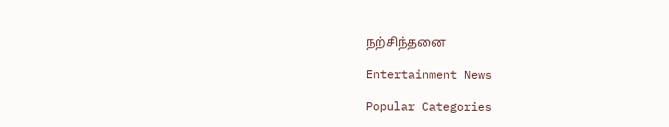நற்சிந்தனை

Entertainment News

Popular Categories